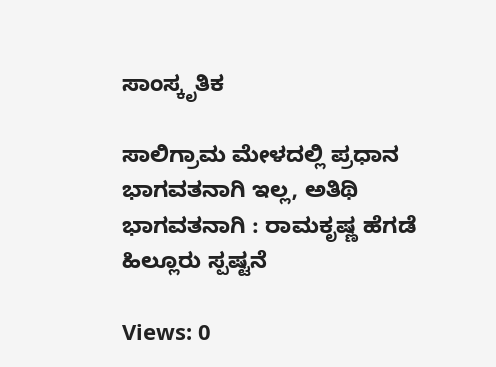ಸಾಂಸ್ಕೃತಿಕ

ಸಾಲಿಗ್ರಾಮ ಮೇಳದಲ್ಲಿ ಪ್ರಧಾನ ಭಾಗವತನಾಗಿ ಇಲ್ಲ, ಅತಿಥಿ ಭಾಗವತನಾಗಿ : ರಾಮಕೃಷ್ಣ ಹೆಗಡೆ ಹಿಲ್ಲೂರು ಸ್ಪಷ್ಟನೆ

Views: 0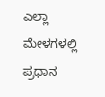ಎಲ್ಲಾ ಮೇಳಗಳಲ್ಲಿ ಪ್ರಧಾನ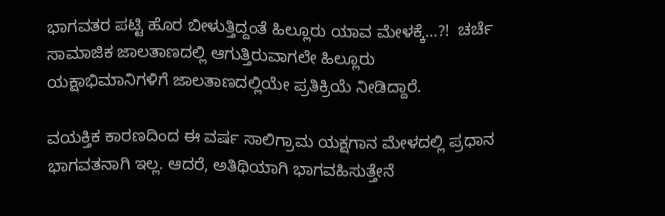ಭಾಗವತರ ಪಟ್ಟಿ ಹೊರ ಬೀಳುತ್ತಿದ್ದಂತೆ ಹಿಲ್ಲೂರು ಯಾವ ಮೇಳಕ್ಕೆ…?!  ಚರ್ಚೆ ಸಾಮಾಜಿಕ ಜಾಲತಾಣದಲ್ಲಿ ಆಗುತ್ತಿರುವಾಗಲೇ ಹಿಲ್ಲೂರು ಯಕ್ಷಾಭಿಮಾನಿಗಳಿಗೆ ಜಾಲತಾಣದಲ್ಲಿಯೇ ಪ್ರತಿಕ್ರಿಯೆ ನೀಡಿದ್ದಾರೆ.

ವಯಕ್ತಿಕ ಕಾರಣದಿಂದ ಈ ವರ್ಷ ಸಾಲಿಗ್ರಾಮ ಯಕ್ಷಗಾನ ಮೇಳದಲ್ಲಿ ಪ್ರಧಾನ ಭಾಗವತನಾಗಿ ಇಲ್ಲ. ಆದರೆ, ಅತಿಥಿಯಾಗಿ ಭಾಗವಹಿಸುತ್ತೇನೆ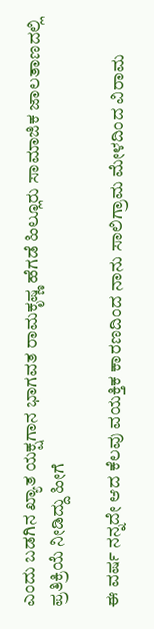ಎಂದು ಬಡಗಿನ ಖ್ಯಾತ ಯಕ್ಷಗಾನ ಭಾಗವತ ರಾಮಕೃಷ್ಣ ಹೆಗಡೆ ಹಿಲ್ಲೂರು ಸಾಮಾಜಿಕ ಜಾಲತಾಣದಲ್ಲಿ ಪ್ರತಿಕ್ರಿಯೆ ನೀಡಿದ್ದು ಹೀಗೆ

ಈ ವರ್ಷ ನನ್ನದೇ ಆದ ಕೆಲವು ವಯಕ್ತಿಕ ಕಾರಣದಿಂದ ನಾನು ಸಾಲಿಗ್ರಾಮ ಮೇಳದಿಂದ ವಿರಾಮ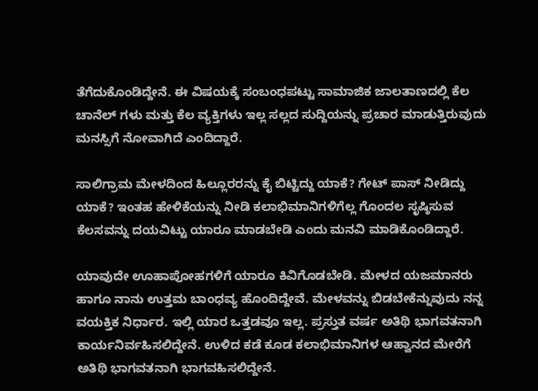ತೆಗೆದುಕೊಂಡಿದ್ದೇನೆ. ಈ ವಿಷಯಕ್ಕೆ ಸಂಬಂಧಪಟ್ಟು ಸಾಮಾಜಿಕ ಜಾಲತಾಣದಲ್ಲಿ ಕೆಲ ಚಾನೆಲ್ ಗಳು ಮತ್ತು ಕೆಲ ವ್ಯಕ್ತಿಗಳು ಇಲ್ಲ ಸಲ್ಲದ ಸುದ್ದಿಯನ್ನು ಪ್ರಚಾರ ಮಾಡುತ್ತಿರುವುದು ಮನಸ್ಸಿಗೆ ನೋವಾಗಿದೆ ಎಂದಿದ್ದಾರೆ.

ಸಾಲಿಗ್ರಾಮ ಮೇಳದಿಂದ ಹಿಲ್ಲೂರರನ್ನು ಕೈ ಬಿಟ್ಟಿದ್ದು ಯಾಕೆ? ಗೇಟ್ ಪಾಸ್ ನೀಡಿದ್ದು ಯಾಕೆ? ಇಂತಹ ಹೇಳಿಕೆಯನ್ನು ನೀಡಿ ಕಲಾಭಿಮಾನಿಗಳಿಗೆಲ್ಲ ಗೊಂದಲ ಸೃಷ್ಠಿಸುವ ಕೆಲಸವನ್ನು ದಯವಿಟ್ಟು ಯಾರೂ ಮಾಡಬೇಡಿ ಎಂದು ಮನವಿ ಮಾಡಿಕೊಂಡಿದ್ದಾರೆ.

ಯಾವುದೇ ಊಹಾಪೋಹಗಳಿಗೆ ಯಾರೂ ಕಿವಿಗೊಡಬೇಡಿ. ಮೇಳದ ಯಜಮಾನರು ಹಾಗೂ ನಾನು ಉತ್ತಮ ಬಾಂಧವ್ಯ ಹೊಂದಿದ್ದೇವೆ. ಮೇಳವನ್ನು ಬಿಡಬೇಕೆನ್ನುವುದು ನನ್ನ ವಯಕ್ತಿಕ ನಿರ್ಧಾರ. ಇಲ್ಲಿ ಯಾರ ಒತ್ತಡವೂ ಇಲ್ಲ. ಪ್ರಸ್ತುತ ವರ್ಷ ಅತಿಥಿ ಭಾಗವತನಾಗಿ ಕಾರ್ಯನಿರ್ವಹಿಸಲಿದ್ದೇನೆ. ಉಳಿದ ಕಡೆ ಕೂಡ ಕಲಾಭಿಮಾನಿಗಳ ಆಹ್ವಾನದ ಮೇರೆಗೆ ಅತಿಥಿ ಭಾಗವತನಾಗಿ ಭಾಗವಹಿಸಲಿದ್ದೇನೆ.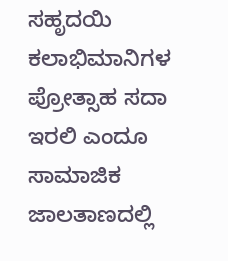ಸಹೃದಯಿ ಕಲಾಭಿಮಾನಿಗಳ ಪ್ರೋತ್ಸಾಹ ಸದಾ ಇರಲಿ ಎಂದೂ ಸಾಮಾಜಿಕ ಜಾಲತಾಣದಲ್ಲಿ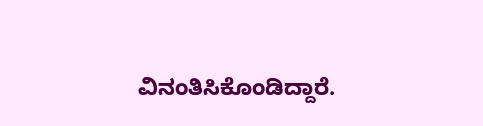ವಿನಂತಿಸಿಕೊಂಡಿದ್ದಾರೆ.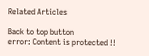Related Articles

Back to top button
error: Content is protected !!